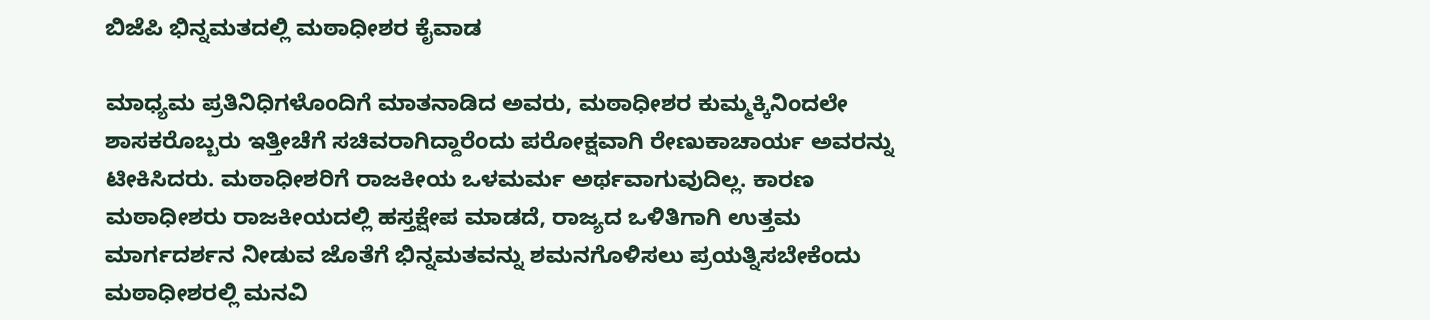ಬಿಜೆಪಿ ಭಿನ್ನಮತದಲ್ಲಿ ಮಠಾಧೀಶರ ಕೈವಾಡ

ಮಾಧ್ಯಮ ಪ್ರತಿನಿಧಿಗಳೊಂದಿಗೆ ಮಾತನಾಡಿದ ಅವರು, ಮಠಾಧೀಶರ ಕುಮ್ಮಕ್ಕಿನಿಂದಲೇ ಶಾಸಕರೊಬ್ಬರು ಇತ್ತೀಚೆಗೆ ಸಚಿವರಾಗಿದ್ದಾರೆಂದು ಪರೋಕ್ಷವಾಗಿ ರೇಣುಕಾಚಾರ್ಯ ಅವರನ್ನು ಟೀಕಿಸಿದರು. ಮಠಾಧೀಶರಿಗೆ ರಾಜಕೀಯ ಒಳಮರ್ಮ ಅರ್ಥವಾಗುವುದಿಲ್ಲ. ಕಾರಣ ಮಠಾಧೀಶರು ರಾಜಕೀಯದಲ್ಲಿ ಹಸ್ತಕ್ಷೇಪ ಮಾಡದೆ, ರಾಜ್ಯದ ಒಳಿತಿಗಾಗಿ ಉತ್ತಮ ಮಾರ್ಗದರ್ಶನ ನೀಡುವ ಜೊತೆಗೆ ಭಿನ್ನಮತವನ್ನು ಶಮನಗೊಳಿಸಲು ಪ್ರಯತ್ನಿಸಬೇಕೆಂದು ಮಠಾಧೀಶರಲ್ಲಿ ಮನವಿ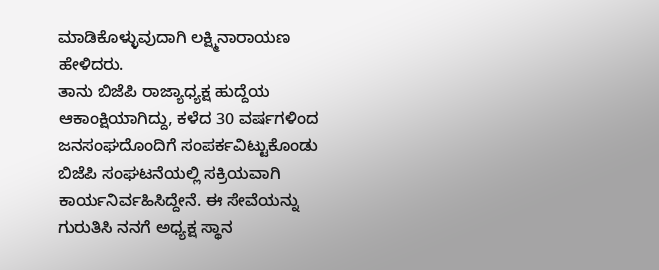ಮಾಡಿಕೊಳ್ಳುವುದಾಗಿ ಲಕ್ಷ್ಮಿನಾರಾಯಣ ಹೇಳಿದರು.
ತಾನು ಬಿಜೆಪಿ ರಾಜ್ಯಾಧ್ಯಕ್ಷ ಹುದ್ದೆಯ ಆಕಾಂಕ್ಷಿಯಾಗಿದ್ದು, ಕಳೆದ 30 ವರ್ಷಗಳಿಂದ ಜನಸಂಘದೊಂದಿಗೆ ಸಂಪರ್ಕವಿಟ್ಟುಕೊಂಡು ಬಿಜೆಪಿ ಸಂಘಟನೆಯಲ್ಲಿ ಸಕ್ರಿಯವಾಗಿ ಕಾರ್ಯನಿರ್ವಹಿಸಿದ್ದೇನೆ. ಈ ಸೇವೆಯನ್ನು ಗುರುತಿಸಿ ನನಗೆ ಅಧ್ಯಕ್ಷ ಸ್ಥಾನ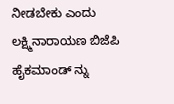ನೀಡಬೇಕು ಎಂದು ಲಕ್ಷ್ಮಿನಾರಾಯಣ ಬಿಜೆಪಿ ಹೈಕಮಾಂಡ್ ನ್ನು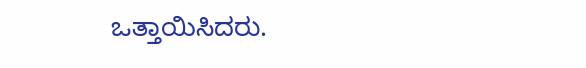ಒತ್ತಾಯಿಸಿದರು.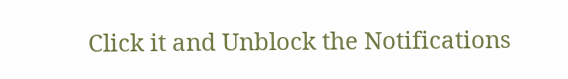Click it and Unblock the Notifications